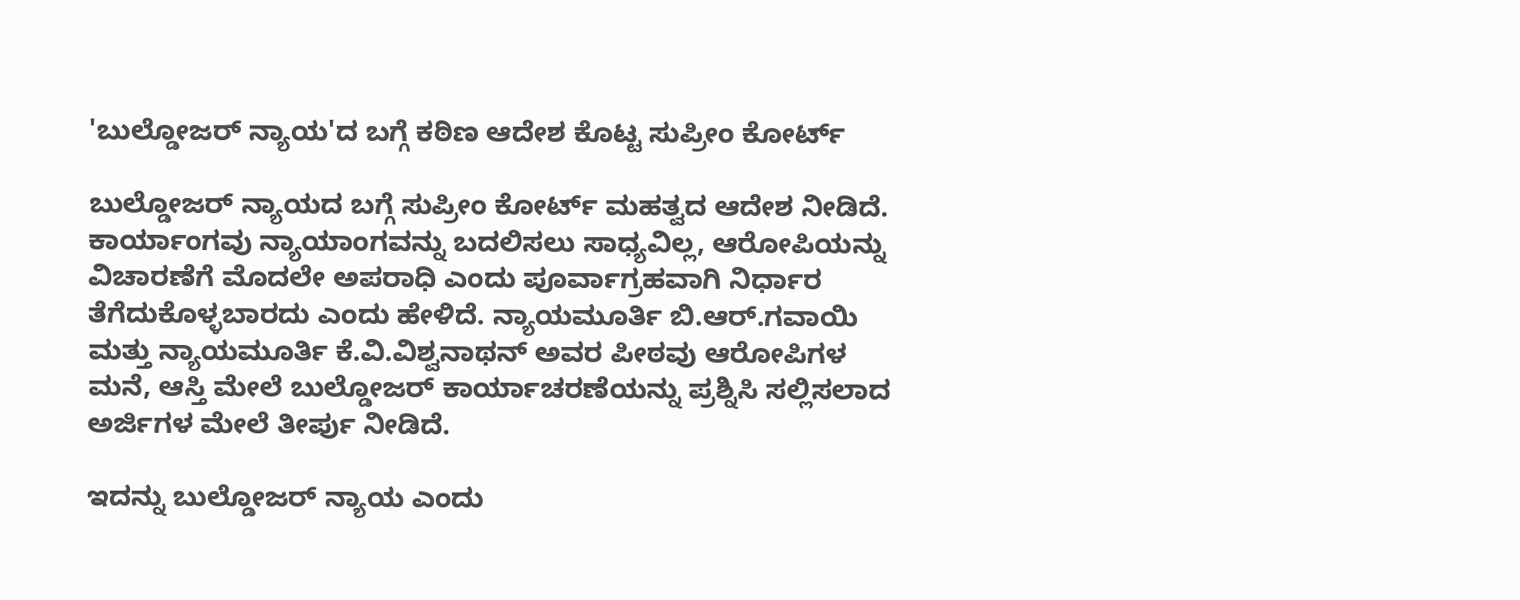'ಬುಲ್ಡೋಜರ್ ನ್ಯಾಯ'ದ ಬಗ್ಗೆ ಕಠಿಣ ಆದೇಶ ಕೊಟ್ಟ ಸುಪ್ರೀಂ ಕೋರ್ಟ್

ಬುಲ್ಡೋಜರ್ ನ್ಯಾಯದ ಬಗ್ಗೆ ಸುಪ್ರೀಂ ಕೋರ್ಟ್ ಮಹತ್ವದ ಆದೇಶ ನೀಡಿದೆ. ಕಾರ್ಯಾಂಗವು ನ್ಯಾಯಾಂಗವನ್ನು ಬದಲಿಸಲು ಸಾಧ್ಯವಿಲ್ಲ, ಆರೋಪಿಯನ್ನು ವಿಚಾರಣೆಗೆ ಮೊದಲೇ ಅಪರಾಧಿ ಎಂದು ಪೂರ್ವಾಗ್ರಹವಾಗಿ ನಿರ್ಧಾರ ತೆಗೆದುಕೊಳ್ಳಬಾರದು ಎಂದು ಹೇಳಿದೆ. ನ್ಯಾಯಮೂರ್ತಿ ಬಿ.ಆರ್.ಗವಾಯಿ ಮತ್ತು ನ್ಯಾಯಮೂರ್ತಿ ಕೆ.ವಿ.ವಿಶ್ವನಾಥನ್ ಅವರ ಪೀಠವು ಆರೋಪಿಗಳ ಮನೆ, ಆಸ್ತಿ ಮೇಲೆ ಬುಲ್ಡೋಜರ್ ಕಾರ್ಯಾಚರಣೆಯನ್ನು ಪ್ರಶ್ನಿಸಿ ಸಲ್ಲಿಸಲಾದ ಅರ್ಜಿಗಳ ಮೇಲೆ ತೀರ್ಪು ನೀಡಿದೆ.

ಇದನ್ನು ಬುಲ್ಡೋಜರ್ ನ್ಯಾಯ ಎಂದು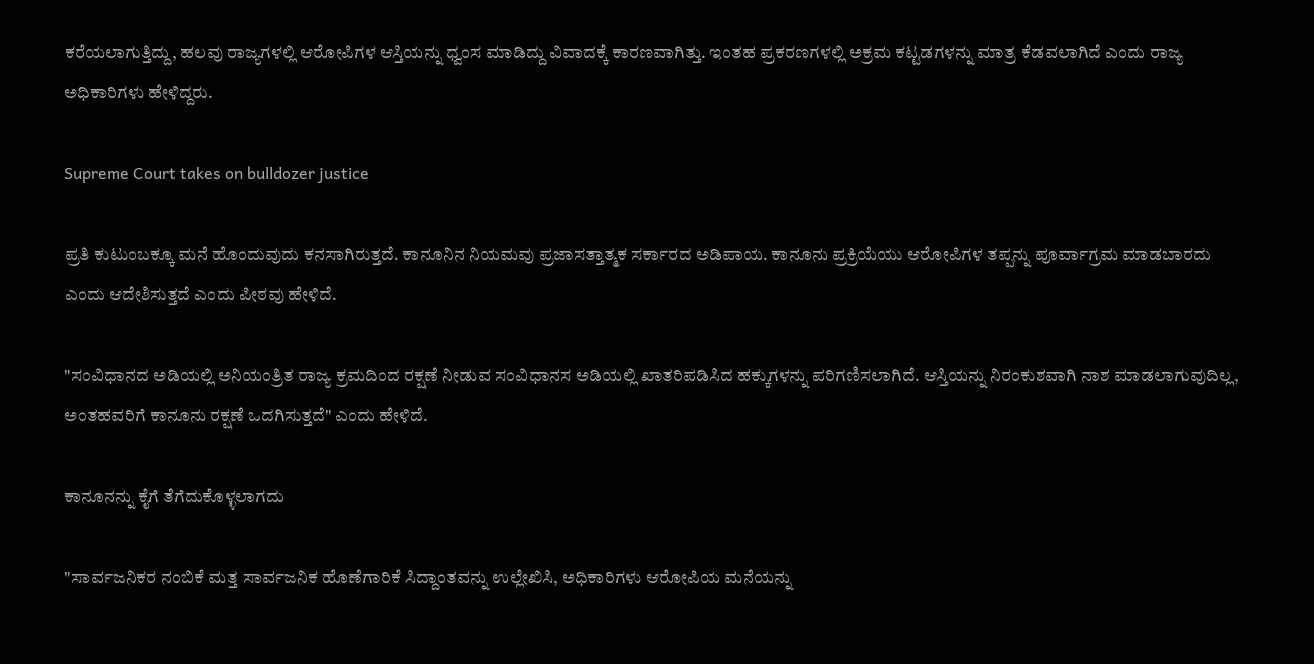ಕರೆಯಲಾಗುತ್ತಿದ್ದು, ಹಲವು ರಾಜ್ಯಗಳಲ್ಲಿ ಆರೋಪಿಗಳ ಆಸ್ತಿಯನ್ನು ಧ್ವಂಸ ಮಾಡಿದ್ದು ವಿವಾದಕ್ಕೆ ಕಾರಣವಾಗಿತ್ತು. ಇಂತಹ ಪ್ರಕರಣಗಳಲ್ಲಿ ಅಕ್ರಮ ಕಟ್ಟಡಗಳನ್ನು ಮಾತ್ರ ಕೆಡವಲಾಗಿದೆ ಎಂದು ರಾಜ್ಯ ಅಧಿಕಾರಿಗಳು ಹೇಳಿದ್ದರು.

Supreme Court takes on bulldozer justice

ಪ್ರತಿ ಕುಟುಂಬಕ್ಕೂ ಮನೆ ಹೊಂದುವುದು ಕನಸಾಗಿರುತ್ತದೆ. ಕಾನೂನಿನ ನಿಯಮವು ಪ್ರಜಾಸತ್ತಾತ್ಮಕ ಸರ್ಕಾರದ ಅಡಿಪಾಯ. ಕಾನೂನು ಪ್ರಕ್ರಿಯೆಯು ಆರೋಪಿಗಳ ತಪ್ಪನ್ನು ಪೂರ್ವಾಗ್ರಮ ಮಾಡಬಾರದು ಎಂದು ಆದೇಶಿಸುತ್ತದೆ ಎಂದು ಪೀಠವು ಹೇಳಿದೆ.

"ಸಂವಿಧಾನದ ಅಡಿಯಲ್ಲಿ ಅನಿಯಂತ್ರಿತ ರಾಜ್ಯ ಕ್ರಮದಿಂದ ರಕ್ಷಣೆ ನೀಡುವ ಸಂವಿಧಾನಸ ಅಡಿಯಲ್ಲಿ ಖಾತರಿಪಡಿಸಿದ ಹಕ್ಕುಗಳನ್ನು ಪರಿಗಣಿಸಲಾಗಿದೆ. ಆಸ್ತಿಯನ್ನು ನಿರಂಕುಶವಾಗಿ ನಾಶ ಮಾಡಲಾಗುವುದಿಲ್ಲ, ಅಂತಹವರಿಗೆ ಕಾನೂನು ರಕ್ಷಣೆ ಒದಗಿಸುತ್ತದೆ" ಎಂದು ಹೇಳಿದೆ.

ಕಾನೂನನ್ನು ಕೈಗೆ ತೆಗೆದುಕೊಳ್ಳಲಾಗದು

"ಸಾರ್ವಜನಿಕರ ನಂಬಿಕೆ ಮತ್ತ ಸಾರ್ವಜನಿಕ ಹೊಣೆಗಾರಿಕೆ ಸಿದ್ದಾಂತವನ್ನು ಉಲ್ಲೇಖಿಸಿ, ಅಧಿಕಾರಿಗಳು ಆರೋಪಿಯ ಮನೆಯನ್ನು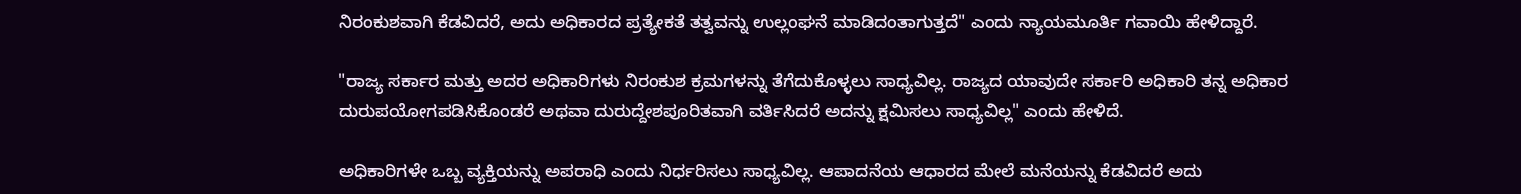ನಿರಂಕುಶವಾಗಿ ಕೆಡವಿದರೆ, ಅದು ಅಧಿಕಾರದ ಪ್ರತ್ಯೇಕತೆ ತತ್ವವನ್ನು ಉಲ್ಲಂಘನೆ ಮಾಡಿದಂತಾಗುತ್ತದೆ" ಎಂದು ನ್ಯಾಯಮೂರ್ತಿ ಗವಾಯಿ ಹೇಳಿದ್ದಾರೆ.

"ರಾಜ್ಯ ಸರ್ಕಾರ ಮತ್ತು ಅದರ ಅಧಿಕಾರಿಗಳು ನಿರಂಕುಶ ಕ್ರಮಗಳನ್ನು ತೆಗೆದುಕೊಳ್ಳಲು ಸಾಧ್ಯವಿಲ್ಲ. ರಾಜ್ಯದ ಯಾವುದೇ ಸರ್ಕಾರಿ ಅಧಿಕಾರಿ ತನ್ನ ಅಧಿಕಾರ ದುರುಪಯೋಗಪಡಿಸಿಕೊಂಡರೆ ಅಥವಾ ದುರುದ್ದೇಶಪೂರಿತವಾಗಿ ವರ್ತಿಸಿದರೆ ಅದನ್ನು ಕ್ಷಮಿಸಲು ಸಾಧ್ಯವಿಲ್ಲ" ಎಂದು ಹೇಳಿದೆ.

ಅಧಿಕಾರಿಗಳೇ ಒಬ್ಬ ವ್ಯಕ್ತಿಯನ್ನು ಅಪರಾಧಿ ಎಂದು ನಿರ್ಧರಿಸಲು ಸಾಧ್ಯವಿಲ್ಲ. ಆಪಾದನೆಯ ಆಧಾರದ ಮೇಲೆ ಮನೆಯನ್ನು ಕೆಡವಿದರೆ ಅದು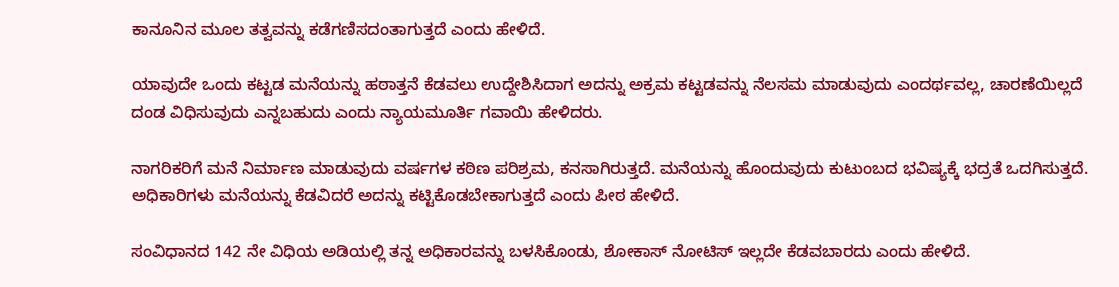ಕಾನೂನಿನ ಮೂಲ ತತ್ವವನ್ನು ಕಡೆಗಣಿಸದಂತಾಗುತ್ತದೆ ಎಂದು ಹೇಳಿದೆ.

ಯಾವುದೇ ಒಂದು ಕಟ್ಟಡ ಮನೆಯನ್ನು ಹಠಾತ್ತನೆ ಕೆಡವಲು ಉದ್ದೇಶಿಸಿದಾಗ ಅದನ್ನು ಅಕ್ರಮ ಕಟ್ಟಡವನ್ನು ನೆಲಸಮ ಮಾಡುವುದು ಎಂದರ್ಥವಲ್ಲ, ಚಾರಣೆಯಿಲ್ಲದೆ ದಂಡ ವಿಧಿಸುವುದು ಎನ್ನಬಹುದು ಎಂದು ನ್ಯಾಯಮೂರ್ತಿ ಗವಾಯಿ ಹೇಳಿದರು.

ನಾಗರಿಕರಿಗೆ ಮನೆ ನಿರ್ಮಾಣ ಮಾಡುವುದು ವರ್ಷಗಳ ಕಠಿಣ ಪರಿಶ್ರಮ, ಕನಸಾಗಿರುತ್ತದೆ. ಮನೆಯನ್ನು ಹೊಂದುವುದು ಕುಟುಂಬದ ಭವಿಷ್ಯಕ್ಕೆ ಭದ್ರತೆ ಒದಗಿಸುತ್ತದೆ. ಅಧಿಕಾರಿಗಳು ಮನೆಯನ್ನು ಕೆಡವಿದರೆ ಅದನ್ನು ಕಟ್ಟಿಕೊಡಬೇಕಾಗುತ್ತದೆ ಎಂದು ಪೀಠ ಹೇಳಿದೆ.

ಸಂವಿಧಾನದ 142 ನೇ ವಿಧಿಯ ಅಡಿಯಲ್ಲಿ ತನ್ನ ಅಧಿಕಾರವನ್ನು ಬಳಸಿಕೊಂಡು, ಶೋಕಾಸ್ ನೋಟಿಸ್ ಇಲ್ಲದೇ ಕೆಡವಬಾರದು ಎಂದು ಹೇಳಿದೆ.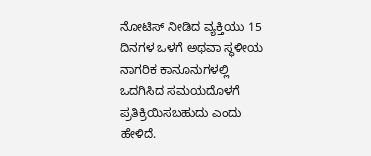ನೋಟಿಸ್ ನೀಡಿದ ವ್ಯಕ್ತಿಯು 15 ದಿನಗಳ ಒಳಗೆ ಅಥವಾ ಸ್ಥಳೀಯ ನಾಗರಿಕ ಕಾನೂನುಗಳಲ್ಲಿ ಒದಗಿಸಿದ ಸಮಯದೊಳಗೆ ಪ್ರತಿಕ್ರಿಯಿಸಬಹುದು ಎಂದು ಹೇಳಿದೆ.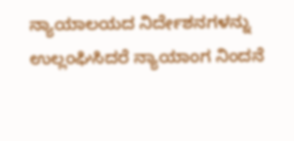ನ್ಯಾಯಾಲಯದ ನಿರ್ದೇಶನಗಳನ್ನು ಉಲ್ಲಂಘಿಸಿದರೆ ನ್ಯಾಯಾಂಗ ನಿಂದನೆ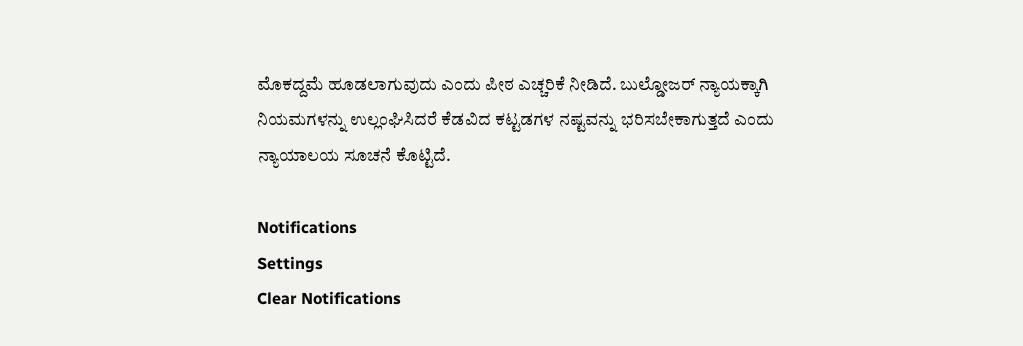ಮೊಕದ್ದಮೆ ಹೂಡಲಾಗುವುದು ಎಂದು ಪೀಠ ಎಚ್ಚರಿಕೆ ನೀಡಿದೆ. ಬುಲ್ಡೋಜರ್ ನ್ಯಾಯಕ್ಕಾಗಿ ನಿಯಮಗಳನ್ನು ಉಲ್ಲಂಘಿಸಿದರೆ ಕೆಡವಿದ ಕಟ್ಟಡಗಳ ನಷ್ಟವನ್ನು ಭರಿಸಬೇಕಾಗುತ್ತದೆ ಎಂದು ನ್ಯಾಯಾಲಯ ಸೂಚನೆ ಕೊಟ್ಟಿದೆ.

Notifications
Settings
Clear Notifications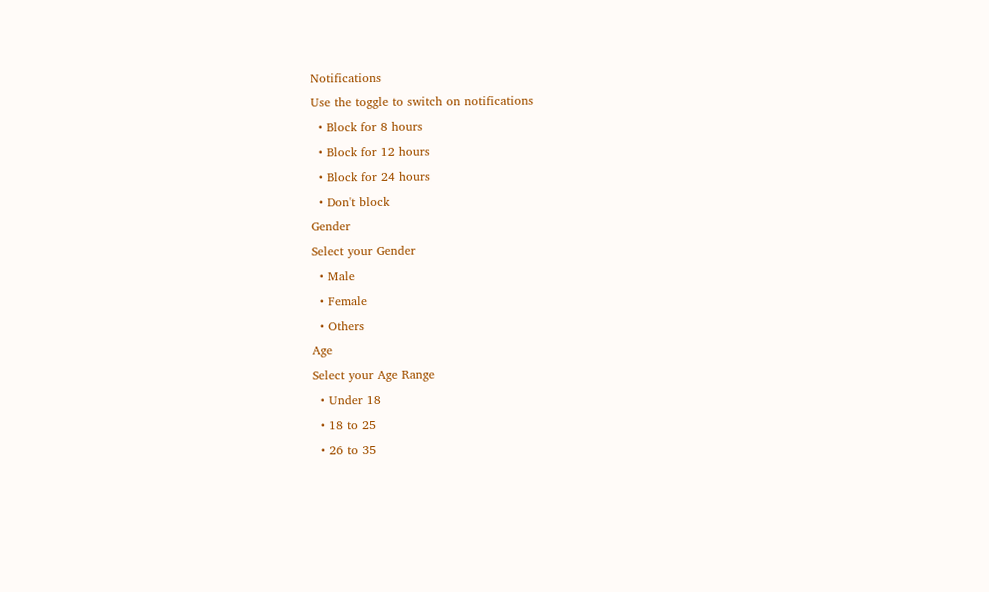Notifications
Use the toggle to switch on notifications
  • Block for 8 hours
  • Block for 12 hours
  • Block for 24 hours
  • Don't block
Gender
Select your Gender
  • Male
  • Female
  • Others
Age
Select your Age Range
  • Under 18
  • 18 to 25
  • 26 to 35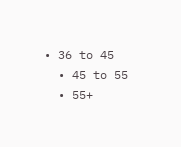• 36 to 45
  • 45 to 55
  • 55+